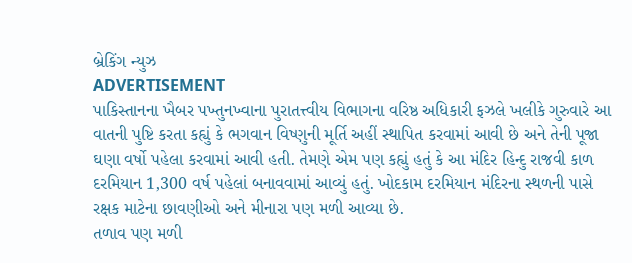બ્રેકિંગ ન્યુઝ
ADVERTISEMENT
પાકિસ્તાનના ખૈબર પખ્તુનખ્વાના પુરાતત્ત્વીય વિભાગના વરિષ્ઠ અધિકારી ફઝલે ખલીકે ગુરુવારે આ વાતની પુષ્ટિ કરતા કહ્યું કે ભગવાન વિષ્ણુની મૂર્તિ અહીં સ્થાપિત કરવામાં આવી છે અને તેની પૂજા ઘણા વર્ષો પહેલા કરવામાં આવી હતી. તેમણે એમ પણ કહ્યું હતું કે આ મંદિર હિન્દુ રાજવી કાળ દરમિયાન 1,300 વર્ષ પહેલાં બનાવવામાં આવ્યું હતું. ખોદકામ દરમિયાન મંદિરના સ્થળની પાસે રક્ષક માટેના છાવણીઓ અને મીનારા પણ મળી આવ્યા છે.
તળાવ પણ મળી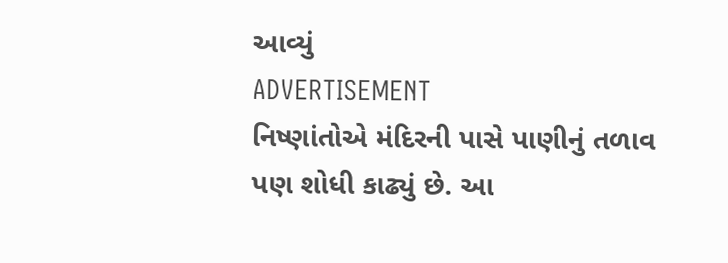આવ્યું
ADVERTISEMENT
નિષ્ણાંતોએ મંદિરની પાસે પાણીનું તળાવ પણ શોધી કાઢ્યું છે. આ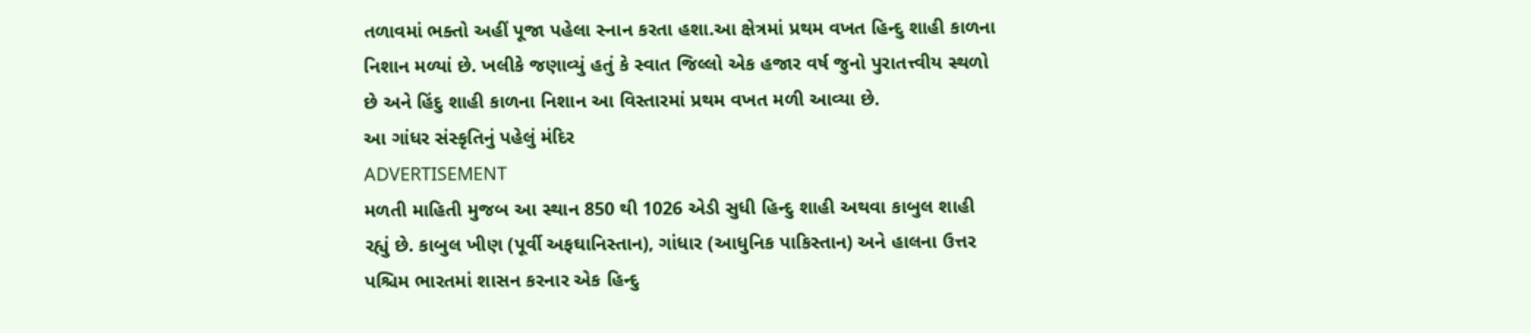તળાવમાં ભક્તો અહીં પૂજા પહેલા સ્નાન કરતા હશા.આ ક્ષેત્રમાં પ્રથમ વખત હિન્દુ શાહી કાળના નિશાન મળ્યાં છે. ખલીકે જણાવ્યું હતું કે સ્વાત જિલ્લો એક હજાર વર્ષ જુનો પુરાતત્ત્વીય સ્થળો છે અને હિંદુ શાહી કાળના નિશાન આ વિસ્તારમાં પ્રથમ વખત મળી આવ્યા છે.
આ ગાંધર સંસ્કૃતિનું પહેલું મંદિર
ADVERTISEMENT
મળતી માહિતી મુજબ આ સ્થાન 850 થી 1026 એડી સુધી હિન્દુ શાહી અથવા કાબુલ શાહી રહ્યું છે. કાબુલ ખીણ (પૂર્વી અફઘાનિસ્તાન), ગાંધાર (આધુનિક પાકિસ્તાન) અને હાલના ઉત્તર પશ્ચિમ ભારતમાં શાસન કરનાર એક હિન્દુ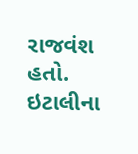રાજવંશ હતો. ઇટાલીના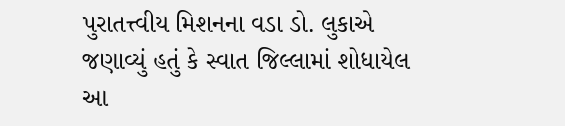પુરાતત્ત્વીય મિશનના વડા ડો. લુકાએ જણાવ્યું હતું કે સ્વાત જિલ્લામાં શોધાયેલ આ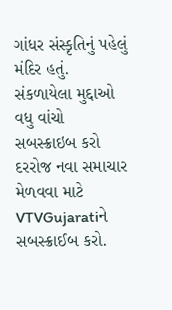ગાંધર સંસ્કૃતિનું પહેલું મંદિર હતું.
સંકળાયેલા મુદ્દાઓ
વધુ વાંચો
સબસ્ક્રાઇબ કરો
દરરોજ નવા સમાચાર મેળવવા માટે VTVGujaratiને સબસ્ક્રાઈબ કરો.